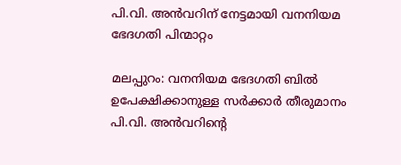പി.വി. അൻവറിന് നേട്ടമായി വനനിയമ ഭേദഗതി പിന്മാറ്റം

മലപ്പുറം: വനനിയമ ഭേദഗതി ബിൽ ഉപേക്ഷിക്കാനുള്ള സർക്കാർ തീരുമാനം പി.വി. അൻവറിന്‍റെ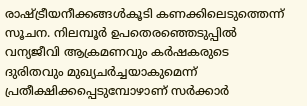രാഷ്ട്രീയനീക്കങ്ങൾകൂടി കണക്കിലെടുത്തെന്ന് സൂചന. നിലമ്പൂർ ഉപതെരഞ്ഞെടുപ്പിൽ വന്യജീവി ആക്രമണവും കർഷകരുടെ ദുരിതവും മുഖ്യചർച്ചയാകുമെന്ന് പ്രതീക്ഷിക്കപ്പെടുമ്പോഴാണ് സർക്കാർ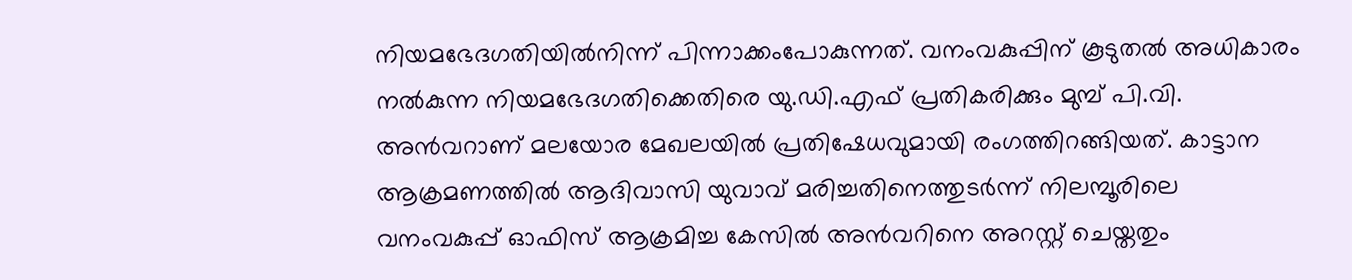നിയമഭേദഗതിയിൽനിന്ന് പിന്നാക്കംപോകുന്നത്. വനംവകുപ്പിന് കൂടുതൽ അധികാരം നൽകുന്ന നിയമഭേദഗതിക്കെതിരെ യു.ഡി.എഫ് പ്രതികരിക്കും മുമ്പ് പി.വി. അൻവറാണ് മലയോര മേഖലയിൽ പ്രതിഷേധവുമായി രംഗത്തിറങ്ങിയത്. കാട്ടാന ആക്രമണത്തിൽ ആദിവാസി യുവാവ് മരിച്ചതിനെത്തുടർന്ന് നിലമ്പൂരിലെ വനംവകുപ്പ് ഓഫിസ് ആക്രമിച്ച കേസിൽ അൻവറിനെ അറസ്റ്റ് ചെയ്തതും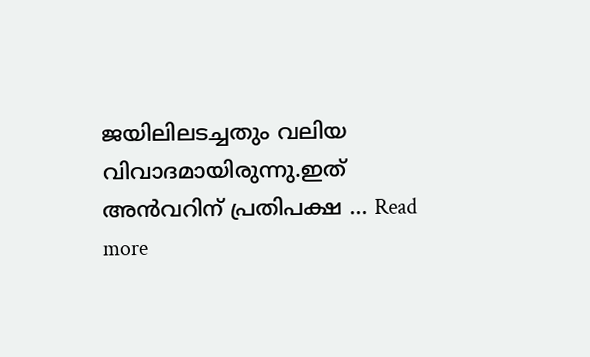ജയിലിലടച്ചതും വലിയ വിവാദമായിരുന്നു.ഇത് അൻവറിന് പ്രതിപക്ഷ … Read more